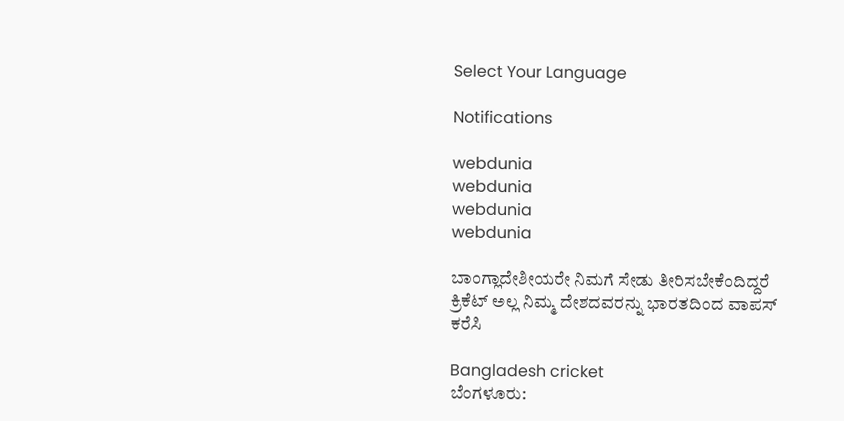Select Your Language

Notifications

webdunia
webdunia
webdunia
webdunia

ಬಾಂಗ್ಲಾದೇಶೀಯರೇ ನಿಮಗೆ ಸೇಡು ತೀರಿಸಬೇಕೆಂದಿದ್ದರೆ ಕ್ರಿಕೆಟ್ ಅಲ್ಲ ನಿಮ್ಮ ದೇಶದವರನ್ನು ಭಾರತದಿಂದ ವಾಪಸ್ ಕರೆಸಿ

Bangladesh cricket
ಬೆಂಗಳೂರು: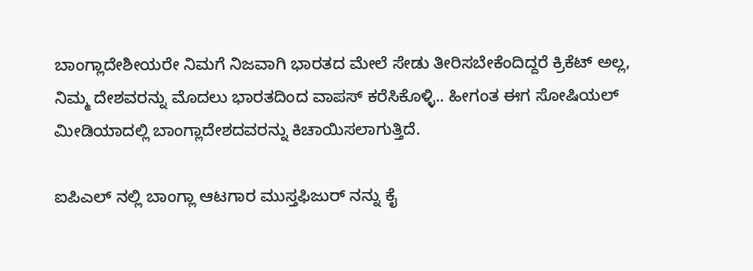ಬಾಂಗ್ಲಾದೇಶೀಯರೇ ನಿಮಗೆ ನಿಜವಾಗಿ ಭಾರತದ ಮೇಲೆ ಸೇಡು ತೀರಿಸಬೇಕೆಂದಿದ್ದರೆ ಕ್ರಿಕೆಟ್ ಅಲ್ಲ, ನಿಮ್ಮ ದೇಶವರನ್ನು ಮೊದಲು ಭಾರತದಿಂದ ವಾಪಸ್ ಕರೆಸಿಕೊಳ್ಳಿ.. ಹೀಗಂತ ಈಗ ಸೋಷಿಯಲ್ ಮೀಡಿಯಾದಲ್ಲಿ ಬಾಂಗ್ಲಾದೇಶದವರನ್ನು ಕಿಚಾಯಿಸಲಾಗುತ್ತಿದೆ.

ಐಪಿಎಲ್ ನಲ್ಲಿ ಬಾಂಗ್ಲಾ ಆಟಗಾರ ಮುಸ್ತಫಿಜುರ್ ನನ್ನು ಕೈ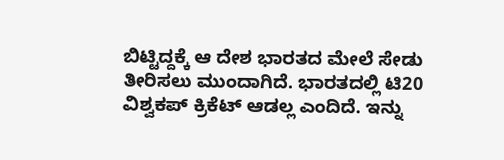ಬಿಟ್ಟಿದ್ದಕ್ಕೆ ಆ ದೇಶ ಭಾರತದ ಮೇಲೆ ಸೇಡು ತೀರಿಸಲು ಮುಂದಾಗಿದೆ. ಭಾರತದಲ್ಲಿ ಟಿ20 ವಿಶ್ವಕಪ್ ಕ್ರಿಕೆಟ್ ಆಡಲ್ಲ ಎಂದಿದೆ. ಇನ್ನು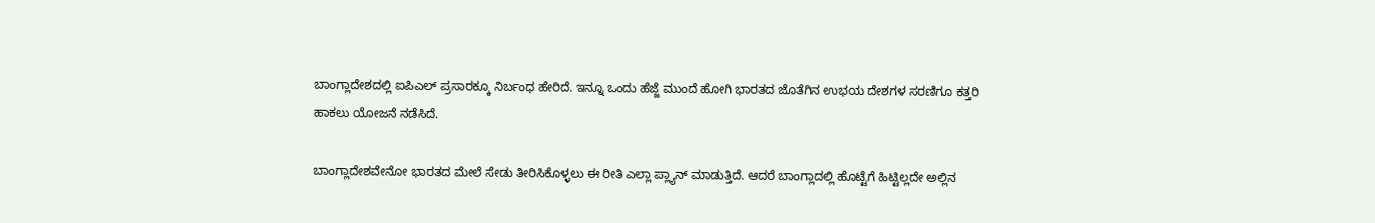ಬಾಂಗ್ಲಾದೇಶದಲ್ಲಿ ಐಪಿಎಲ್ ಪ್ರಸಾರಕ್ಕೂ ನಿರ್ಬಂಧ ಹೇರಿದೆ. ಇನ್ನೂ ಒಂದು ಹೆಜ್ಜೆ ಮುಂದೆ ಹೋಗಿ ಭಾರತದ ಜೊತೆಗಿನ ಉಭಯ ದೇಶಗಳ ಸರಣಿಗೂ ಕತ್ತರಿ ಹಾಕಲು ಯೋಜನೆ ನಡೆಸಿದೆ.

ಬಾಂಗ್ಲಾದೇಶವೇನೋ ಭಾರತದ ಮೇಲೆ ಸೇಡು ತೀರಿಸಿಕೊಳ್ಳಲು ಈ ರೀತಿ ಎಲ್ಲಾ ಪ್ಲ್ಯಾನ್ ಮಾಡುತ್ತಿದೆ. ಆದರೆ ಬಾಂಗ್ಲಾದಲ್ಲಿ ಹೊಟ್ಟೆಗೆ ಹಿಟ್ಟಿಲ್ಲದೇ ಅಲ್ಲಿನ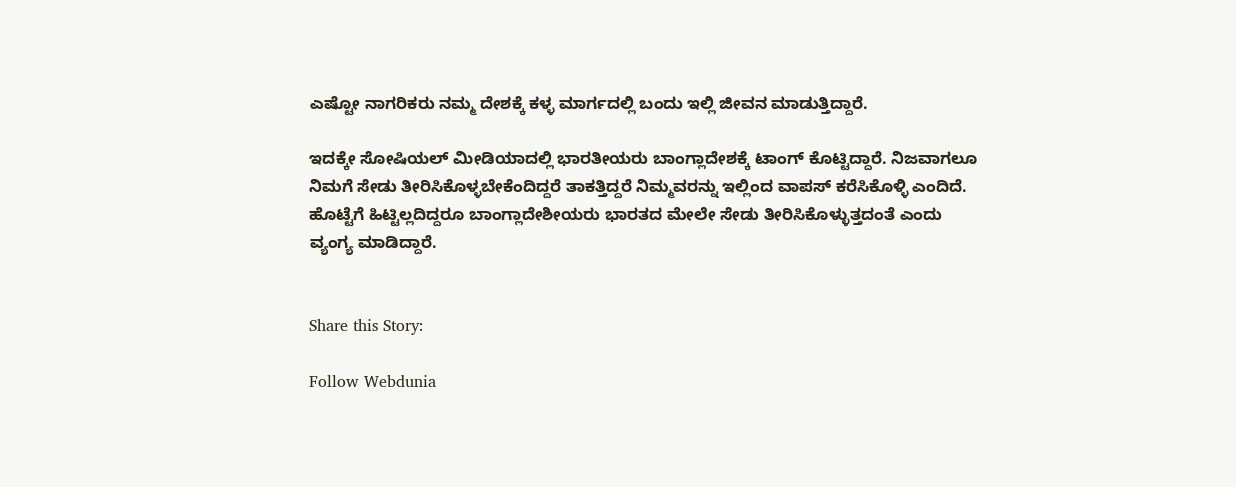ಎಷ್ಟೋ ನಾಗರಿಕರು ನಮ್ಮ ದೇಶಕ್ಕೆ ಕಳ್ಳ ಮಾರ್ಗದಲ್ಲಿ ಬಂದು ಇಲ್ಲಿ ಜೀವನ ಮಾಡುತ್ತಿದ್ದಾರೆ.

ಇದಕ್ಕೇ ಸೋಷಿಯಲ್ ಮೀಡಿಯಾದಲ್ಲಿ ಭಾರತೀಯರು ಬಾಂಗ್ಲಾದೇಶಕ್ಕೆ ಟಾಂಗ್ ಕೊಟ್ಟಿದ್ದಾರೆ. ನಿಜವಾಗಲೂ ನಿಮಗೆ ಸೇಡು ತೀರಿಸಿಕೊಳ್ಳಬೇಕೆಂದಿದ್ದರೆ ತಾಕತ್ತಿದ್ದರೆ ನಿಮ್ಮವರನ್ನು ಇಲ್ಲಿಂದ ವಾಪಸ್ ಕರೆಸಿಕೊಳ್ಳಿ ಎಂದಿದೆ. ಹೊಟ್ಟೆಗೆ ಹಿಟ್ಟಿಲ್ಲದಿದ್ದರೂ ಬಾಂಗ್ಲಾದೇಶೀಯರು ಭಾರತದ ಮೇಲೇ ಸೇಡು ತೀರಿಸಿಕೊಳ್ಳುತ್ತದಂತೆ ಎಂದು ವ್ಯಂಗ್ಯ ಮಾಡಿದ್ದಾರೆ.


Share this Story:

Follow Webdunia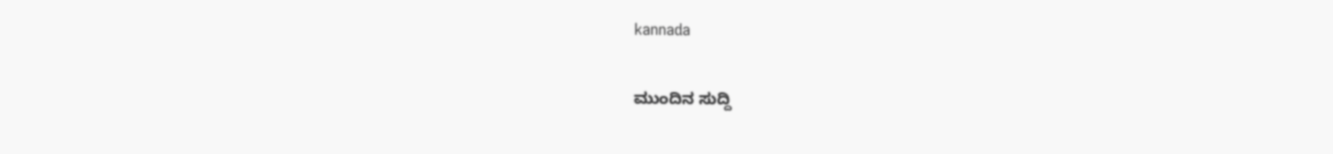kannada

ಮುಂದಿನ ಸುದ್ದಿ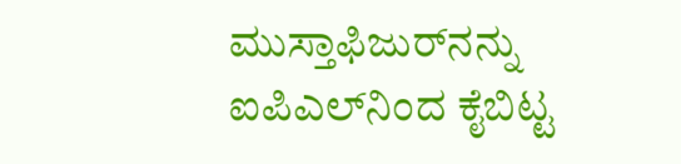ಮುಸ್ತಾಫಿಜುರ್‌ನನ್ನು ಐಪಿಎಲ್‌ನಿಂದ ಕೈಬಿಟ್ಟ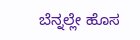ಬೆನ್ನಲ್ಲೇ ಹೊಸ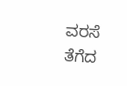ವರಸೆ ತೆಗೆದ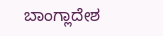ಬಾಂಗ್ಲಾದೇಶ